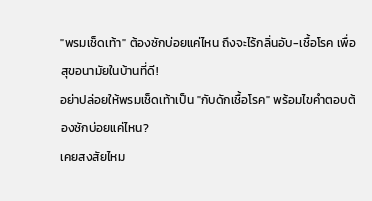"พรมเช็ดเท้า" ต้องซักบ่อยแค่ไหน ถึงจะไร้กลิ่นอับ-เชื้อโรค เพื่อสุขอนามัยในบ้านที่ดี!
อย่าปล่อยให้พรมเช็ดเท้าเป็น "กับดักเชื้อโรค" พร้อมไขคำตอบต้องซักบ่อยแค่ไหน?
เคยสงสัยไหม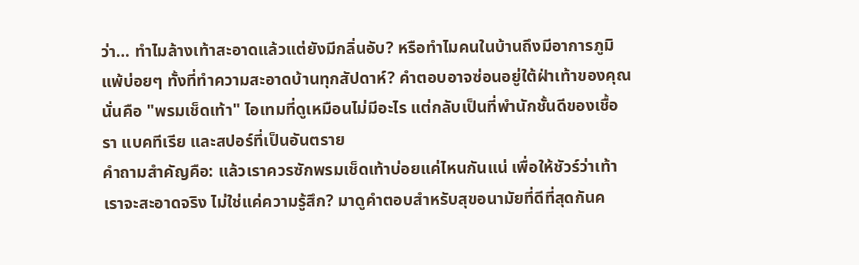ว่า… ทำไมล้างเท้าสะอาดแล้วแต่ยังมีกลิ่นอับ? หรือทำไมคนในบ้านถึงมีอาการภูมิแพ้บ่อยๆ ทั้งที่ทำความสะอาดบ้านทุกสัปดาห์? คำตอบอาจซ่อนอยู่ใต้ฝ่าเท้าของคุณ นั่นคือ "พรมเช็ดเท้า" ไอเทมที่ดูเหมือนไม่มีอะไร แต่กลับเป็นที่พำนักชั้นดีของเชื้อรา แบคทีเรีย และสปอร์ที่เป็นอันตราย
คำถามสำคัญคือ: แล้วเราควรซักพรมเช็ดเท้าบ่อยแค่ไหนกันแน่ เพื่อให้ชัวร์ว่าเท้าเราจะสะอาดจริง ไม่ใช่แค่ความรู้สึก? มาดูคำตอบสำหรับสุขอนามัยที่ดีที่สุดกันค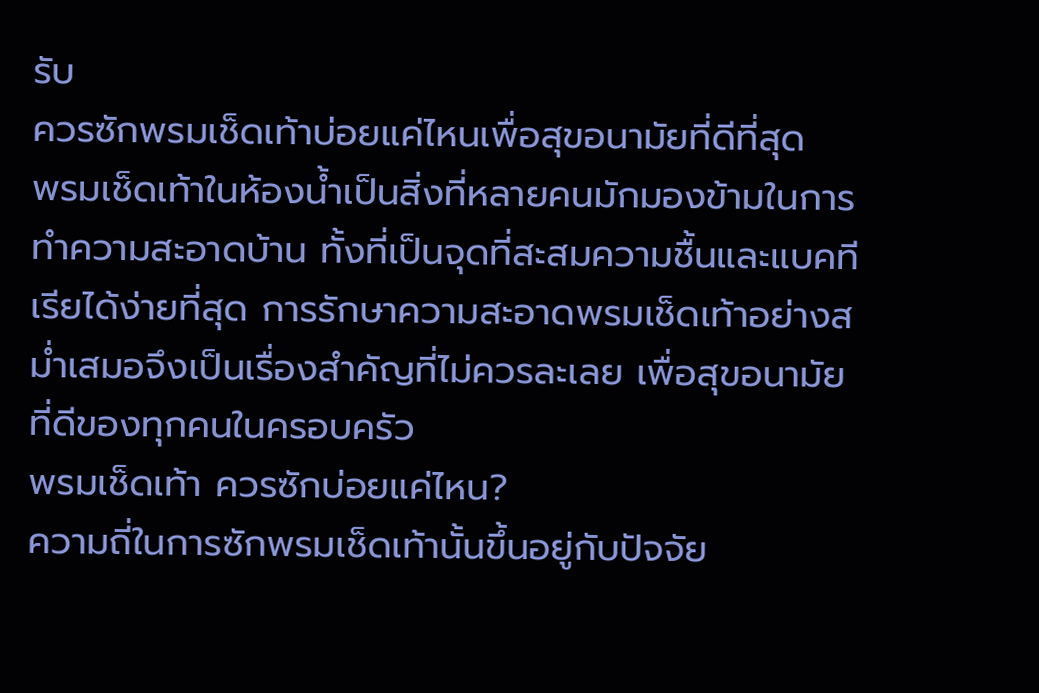รับ
ควรซักพรมเช็ดเท้าบ่อยแค่ไหนเพื่อสุขอนามัยที่ดีที่สุด
พรมเช็ดเท้าในห้องน้ำเป็นสิ่งที่หลายคนมักมองข้ามในการทำความสะอาดบ้าน ทั้งที่เป็นจุดที่สะสมความชื้นและแบคทีเรียได้ง่ายที่สุด การรักษาความสะอาดพรมเช็ดเท้าอย่างสม่ำเสมอจึงเป็นเรื่องสำคัญที่ไม่ควรละเลย เพื่อสุขอนามัยที่ดีของทุกคนในครอบครัว
พรมเช็ดเท้า ควรซักบ่อยแค่ไหน?
ความถี่ในการซักพรมเช็ดเท้านั้นขึ้นอยู่กับปัจจัย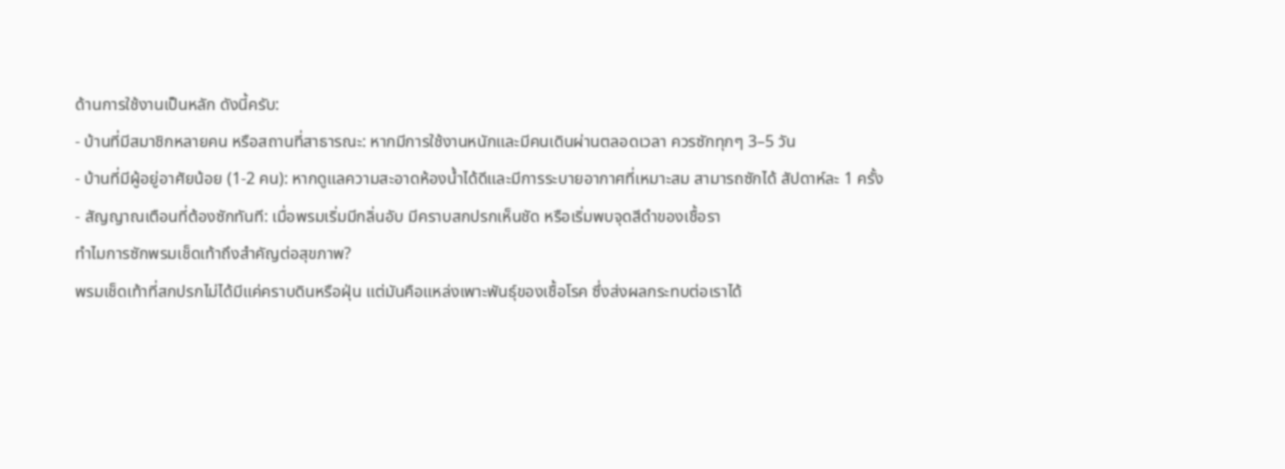ด้านการใช้งานเป็นหลัก ดังนี้ครับ:
- บ้านที่มีสมาชิกหลายคน หรือสถานที่สาธารณะ: หากมีการใช้งานหนักและมีคนเดินผ่านตลอดเวลา ควรซักทุกๆ 3–5 วัน
- บ้านที่มีผู้อยู่อาศัยน้อย (1-2 คน): หากดูแลความสะอาดห้องน้ำได้ดีและมีการระบายอากาศที่เหมาะสม สามารถซักได้ สัปดาห์ละ 1 ครั้ง
- สัญญาณเตือนที่ต้องซักทันที: เมื่อพรมเริ่มมีกลิ่นอับ มีคราบสกปรกเห็นชัด หรือเริ่มพบจุดสีดำของเชื้อรา
ทำไมการซักพรมเช็ดเท้าถึงสำคัญต่อสุขภาพ?
พรมเช็ดเท้าที่สกปรกไม่ได้มีแค่คราบดินหรือฝุ่น แต่มันคือแหล่งเพาะพันธุ์ของเชื้อโรค ซึ่งส่งผลกระทบต่อเราได้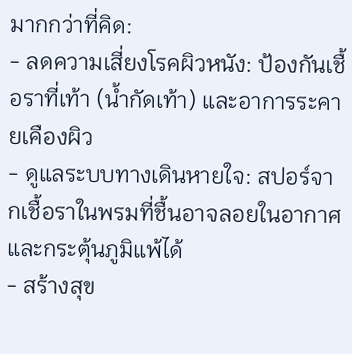มากกว่าที่คิด:
- ลดความเสี่ยงโรคผิวหนัง: ป้องกันเชื้อราที่เท้า (น้ำกัดเท้า) และอาการระคายเคืองผิว
- ดูแลระบบทางเดินหายใจ: สปอร์จากเชื้อราในพรมที่ชื้นอาจลอยในอากาศและกระตุ้นภูมิแพ้ได้
- สร้างสุข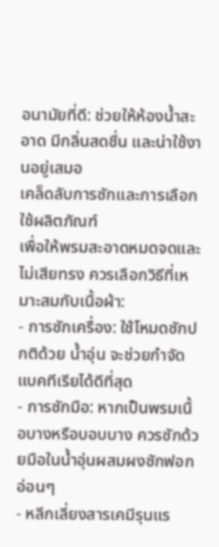อนามัยที่ดี: ช่วยให้ห้องน้ำสะอาด มีกลิ่นสดชื่น และน่าใช้งานอยู่เสมอ
เคล็ดลับการซักและการเลือกใช้ผลิตภัณฑ์
เพื่อให้พรมสะอาดหมดจดและไม่เสียทรง ควรเลือกวิธีที่เหมาะสมกับเนื้อผ้า:
- การซักเครื่อง: ใช้โหมดซักปกติด้วย น้ำอุ่น จะช่วยกำจัดแบคทีเรียได้ดีที่สุด
- การซักมือ: หากเป็นพรมเนื้อบางหรือบอบบาง ควรซักด้วยมือในน้ำอุ่นผสมผงซักฟอกอ่อนๆ
- หลีกเลี่ยงสารเคมีรุนแร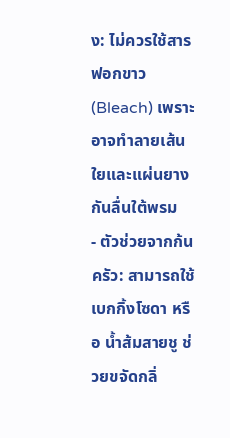ง: ไม่ควรใช้สารฟอกขาว (Bleach) เพราะอาจทำลายเส้นใยและแผ่นยางกันลื่นใต้พรม
- ตัวช่วยจากก้นครัว: สามารถใช้ เบกกิ้งโซดา หรือ น้ำส้มสายชู ช่วยขจัดกลิ่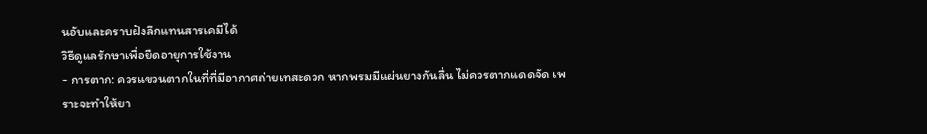นอับและคราบฝังลึกแทนสารเคมีได้
วิธีดูแลรักษาเพื่อยืดอายุการใช้งาน
- การตาก: ควรแขวนตากในที่ที่มีอากาศถ่ายเทสะดวก หากพรมมีแผ่นยางกันลื่น ไม่ควรตากแดดจัด เพราะจะทำให้ยา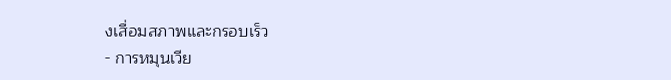งเสื่อมสภาพและกรอบเร็ว
- การหมุนเวีย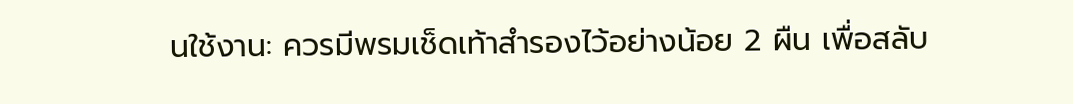นใช้งาน: ควรมีพรมเช็ดเท้าสำรองไว้อย่างน้อย 2 ผืน เพื่อสลับ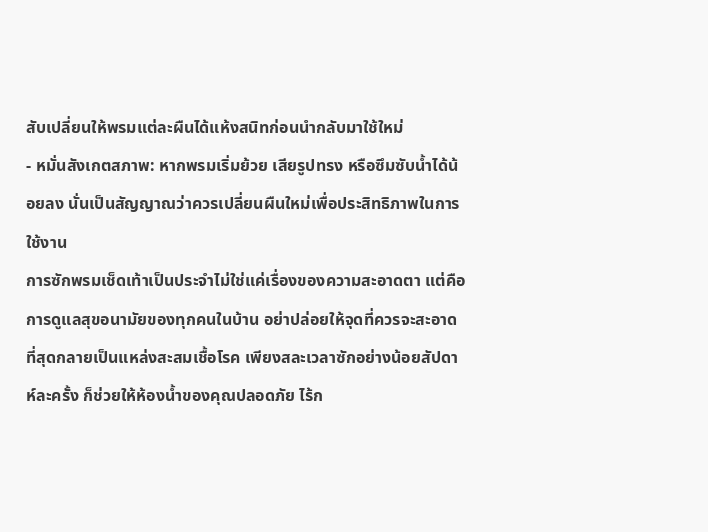สับเปลี่ยนให้พรมแต่ละผืนได้แห้งสนิทก่อนนำกลับมาใช้ใหม่
- หมั่นสังเกตสภาพ: หากพรมเริ่มย้วย เสียรูปทรง หรือซึมซับน้ำได้น้อยลง นั่นเป็นสัญญาณว่าควรเปลี่ยนผืนใหม่เพื่อประสิทธิภาพในการใช้งาน
การซักพรมเช็ดเท้าเป็นประจำไม่ใช่แค่เรื่องของความสะอาดตา แต่คือการดูแลสุขอนามัยของทุกคนในบ้าน อย่าปล่อยให้จุดที่ควรจะสะอาดที่สุดกลายเป็นแหล่งสะสมเชื้อโรค เพียงสละเวลาซักอย่างน้อยสัปดาห์ละครั้ง ก็ช่วยให้ห้องน้ำของคุณปลอดภัย ไร้ก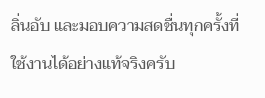ลิ่นอับ และมอบความสดชื่นทุกครั้งที่ใช้งานได้อย่างแท้จริงครับ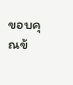ขอบคุณข้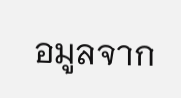อมูลจาก